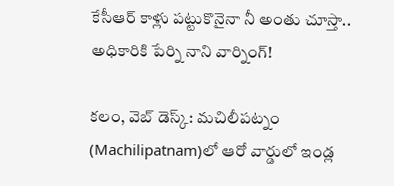కేసీఆర్ కాళ్లు ప‌ట్టుకొనైనా నీ అంతు చూస్తా.. అధికారికి పేర్ని నాని వార్నింగ్‌!

క‌లం, వెబ్ డెస్క్‌: మ‌చిలీప‌ట్నం (Machilipatnam)లో ఆరో వార్డులో ఇండ్ల‌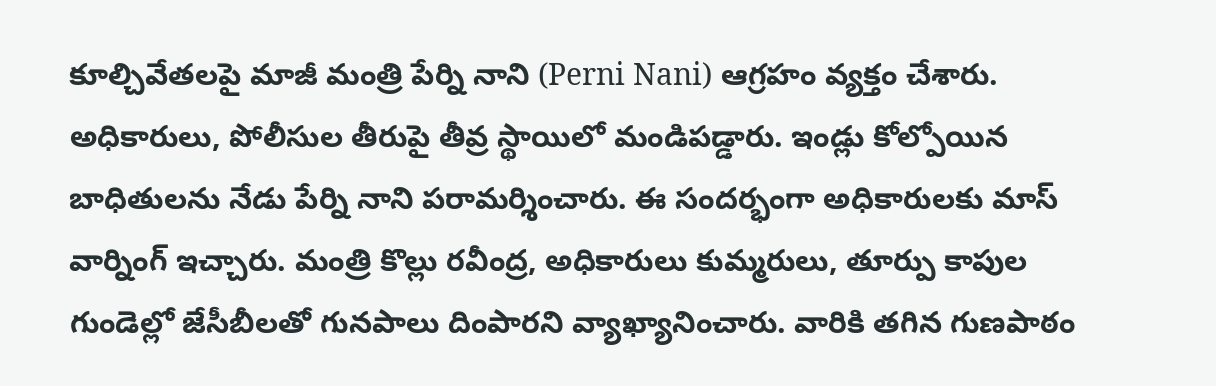కూల్చివేత‌ల‌పై మాజీ మంత్రి పేర్ని నాని (Perni Nani) ఆగ్ర‌హం వ్య‌క్తం చేశారు. అధికారులు, పోలీసుల తీరుపై తీవ్ర స్థాయిలో మండిప‌డ్డారు. ఇండ్లు కోల్పోయిన బాధితుల‌ను నేడు పేర్ని నాని ప‌రామ‌ర్శించారు. ఈ సంద‌ర్భంగా అధికారుల‌కు మాస్ వార్నింగ్ ఇచ్చారు. మంత్రి కొల్లు ర‌వీంద్ర, అధికారులు కుమ్మ‌రులు, తూర్పు కాపుల గుండెల్లో జేసీబీల‌తో గున‌పాలు దింపార‌ని వ్యాఖ్యానించారు. వారికి త‌గిన గుణ‌పాఠం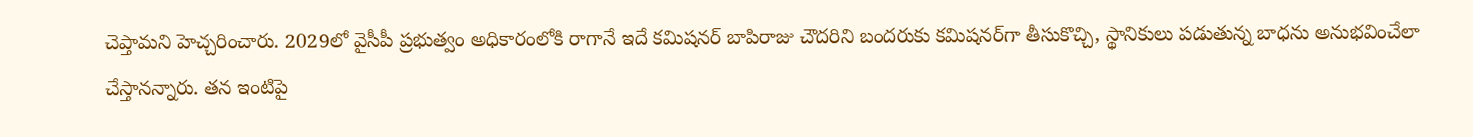చెప్తామ‌ని హెచ్చ‌రించారు. 2029లో వైసీపీ ప్ర‌భుత్వం అధికారంలోకి రాగానే ఇదే క‌మిష‌న‌ర్‌ బాపిరాజు చౌద‌రిని బంద‌రుకు క‌మిష‌న‌ర్‌గా తీసుకొచ్చి, స్థానికులు ప‌డుతున్న బాధ‌ను అనుభ‌వించేలా చేస్తాన‌న్నారు. త‌న ఇంటిపై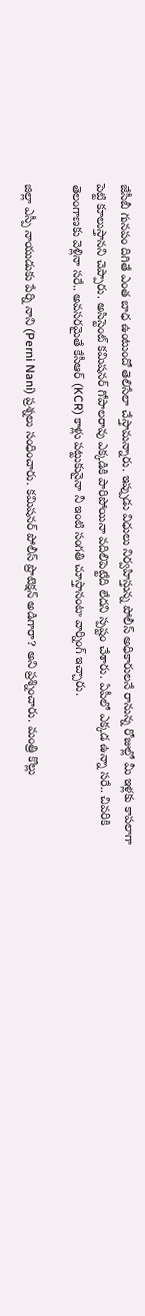జేసీబీ గునపం దిగితే ఎంత బాధ ఉంటుందో తెలిసేలా చేస్తామ‌న్నారు. ఇప్పుడు విధులు నిర్వ‌హిస్తున్న‌ పోలీస్ అధికారుల‌నే రానున్న రోజుల్లో మీ ఇళ్ల‌కు కాప‌లాగా పెట్టి కూలుస్తాన‌ని చెప్పారు. అసిస్టెంట్ కమిషనర్ గోపాలరావు ఎక్క‌డికి పారిపోయినా వ‌దిలిపెట్టేది లేద‌ని స్ప‌ష్టం చేశారు. ఏపీలో ఎక్కడ ఉన్నా సరే.. చివ‌రికి తెలంగాణకు వెళ్లినా స‌రే.. అవసరమైతే కేసీఆర్‌ (KCR) కాళ్లు పట్టుకునైనా నీ ఇంటి సంగతి చూస్తానంటా వార్నింగ్ ఇచ్చారు.

జిల్లా ఎస్పీ నాయుడుకు పేర్ని నాని (Perni Nani) ప్ర‌శ్న‌లు సంధించారు. క‌మిష‌న‌ర్‌ పోలీస్ ప్రొటెక్ష‌న్ అడిగారా? అని ప్ర‌శ్నించారు. మంత్రి కొల్లు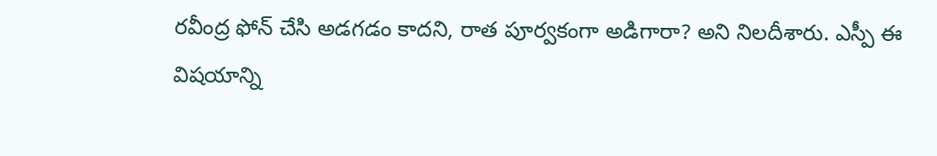ర‌వీంద్ర ఫోన్ చేసి అడ‌గ‌డం కాద‌ని, రాత పూర్వ‌కంగా అడిగారా? అని నిల‌దీశారు. ఎస్పీ ఈ విష‌యాన్ని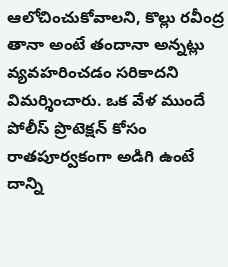ఆలోచించుకోవాల‌ని, కొల్లు ర‌వీంద్ర తానా అంటే తందానా అన్న‌ట్లు వ్య‌వ‌హ‌రించ‌డం స‌రికాద‌ని విమ‌ర్శించారు. ఒక వేళ ముందే పోలీస్ ప్రొటెక్ష‌న్ కోసం రాత‌పూర్వ‌కంగా అడిగి ఉంటే దాన్ని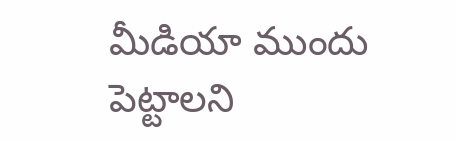మీడియా ముందు పెట్టాల‌ని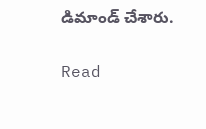డిమాండ్ చేశారు.

Read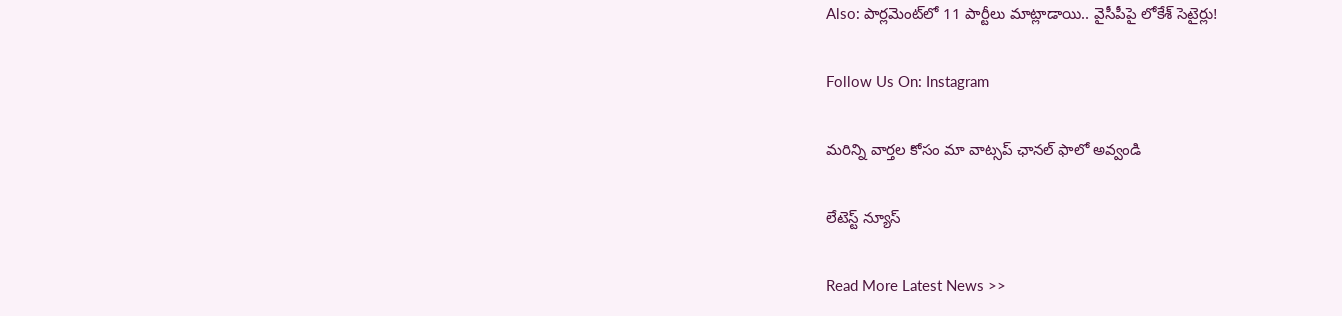Also: పార్ల‌మెంట్‌లో 11 పార్టీలు మాట్లాడాయి.. వైసీపీపై లోకేశ్ సెటైర్లు!

Follow Us On: Instagram

మ‌రిన్ని వార్త‌ల కోసం మా వాట్స‌ప్ ఛాన‌ల్ ఫాలో అవ్వండి

లేటెస్ట్ న్యూస్‌

Read More Latest News >>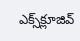ఎక్స్‌క్లూజివ్‌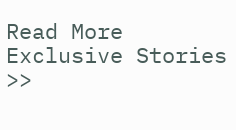Read More Exclusive Stories >>